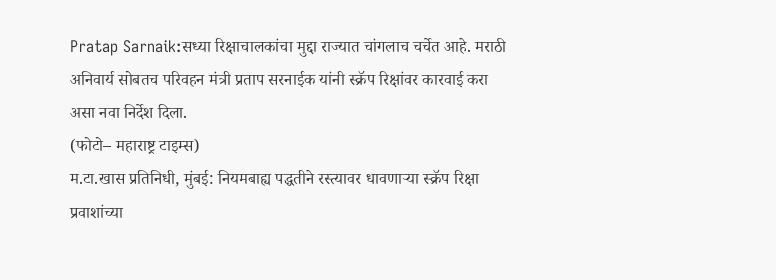Pratap Sarnaik:सध्या रिक्षाचालकांचा मुद्दा राज्यात चांगलाच चर्चेत आहे. मराठी अनिवार्य सोबतच परिवहन मंत्री प्रताप सरनाईक यांनी स्क्रॅप रिक्षांवर कारवाई करा असा नवा निर्देश दिला.
(फोटो– महाराष्ट्र टाइम्स)
म.टा.खास प्रतिनिधी, मुंबई: नियमबाह्य पद्धतीने रस्त्यावर धावणाऱ्या स्क्रॅप रिक्षा प्रवाशांच्या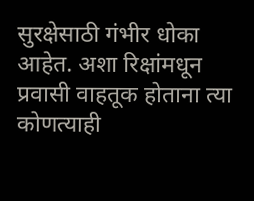सुरक्षेसाठी गंभीर धोका आहेत. अशा रिक्षांमधून प्रवासी वाहतूक होताना त्या कोणत्याही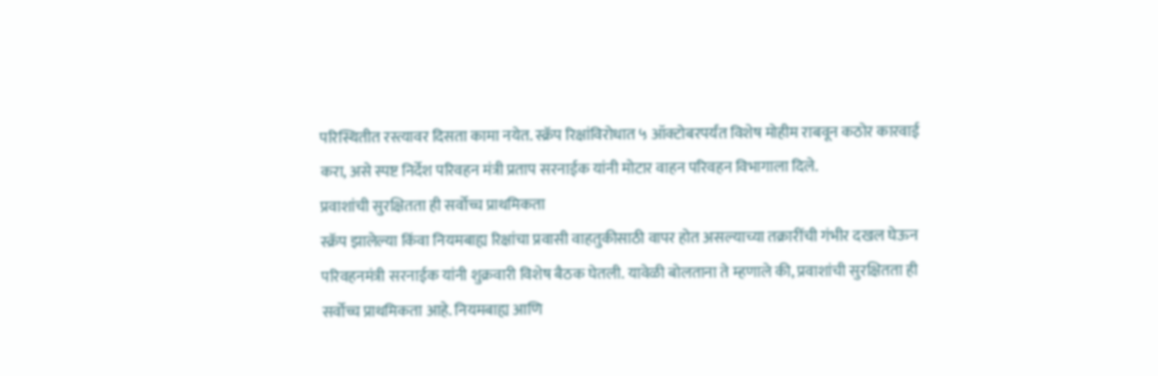परिस्थितीत रस्त्यावर दिसता कामा नयेत. स्क्रॅप रिक्षांविरोधात ५ ऑक्टोबरपर्यंत विशेष मोहीम राबवून कठोर कारवाई करा, असे स्पष्ट निर्देश परिवहन मंत्री प्रताप सरनाईक यांनी मोटार वाहन परिवहन विभागाला दिले.
प्रवाशांची सुरक्षितता ही सर्वोच्च प्राथमिकता
स्क्रॅप झालेल्या किंवा नियमबाह्य रिक्षांचा प्रवासी वाहतुकीसाठी वापर होत असल्याच्या तक्रारींची गंभीर दखल घेऊन परिवहनमंत्री सरनाईक यांनी शुक्रवारी विशेष बैठक घेतली. यावेळी बोलताना ते म्हणाले की, प्रवाशांची सुरक्षितता ही सर्वोच्च प्राथमिकता आहे. नियमबाह्य आणि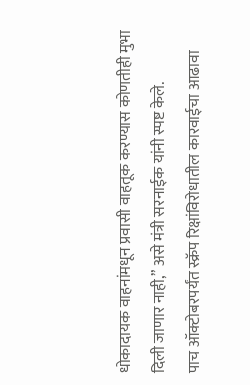धोकादायक वाहनांमधून प्रवासी वाहतूक करण्यास कोणतीही मुभा दिली जाणार नाही,” असे मंत्री सरनाईक यांनी स्पष्ट केले.
पाच ऑक्टोबरपर्यंत स्क्रॅप रिक्षांविरोधातील कारवाईचा आढावा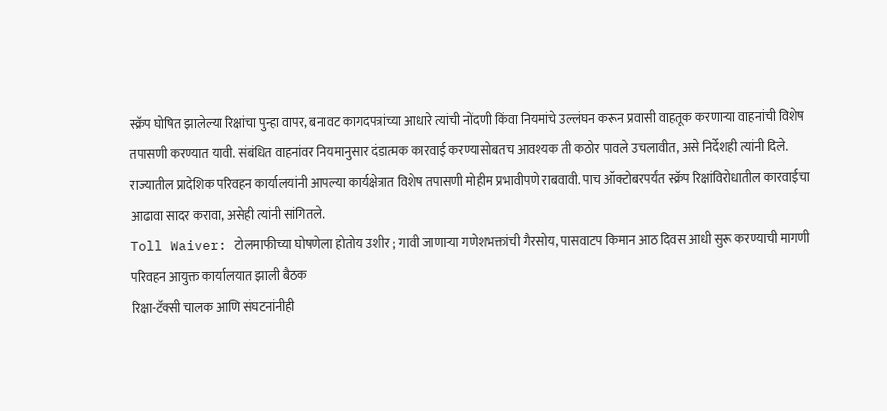स्क्रॅप घोषित झालेल्या रिक्षांचा पुन्हा वापर, बनावट कागदपत्रांच्या आधारे त्यांची नोंदणी किंवा नियमांचे उल्लंघन करून प्रवासी वाहतूक करणाऱ्या वाहनांची विशेष तपासणी करण्यात यावी. संबंधित वाहनांवर नियमानुसार दंडात्मक कारवाई करण्यासोबतच आवश्यक ती कठोर पावले उचलावीत, असे निर्देशही त्यांनी दिले. राज्यातील प्रादेशिक परिवहन कार्यालयांनी आपल्या कार्यक्षेत्रात विशेष तपासणी मोहीम प्रभावीपणे राबवावी. पाच ऑक्टोबरपर्यंत स्क्रॅप रिक्षांविरोधातील कारवाईचा आढावा सादर करावा, असेही त्यांनी सांगितले.
Toll Waiver: टोलमाफीच्या घोषणेला होतोय उशीर ; गावी जाणाऱ्या गणेशभक्तांची गैरसोय, पासवाटप किमान आठ दिवस आधी सुरू करण्याची मागणी
परिवहन आयुक्त कार्यालयात झाली बैठक
रिक्षा-टॅक्सी चालक आणि संघटनांनीही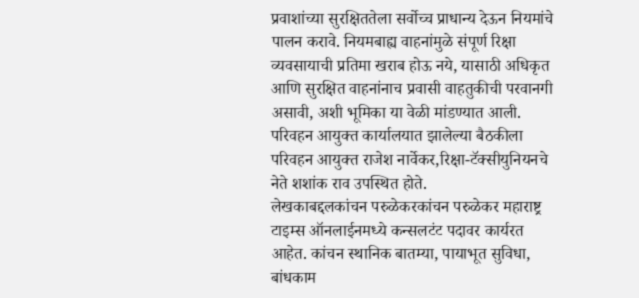प्रवाशांच्या सुरक्षिततेला सर्वोच्च प्राधान्य देऊन नियमांचे पालन करावे. नियमबाह्य वाहनांमुळे संपूर्ण रिक्षा व्यवसायाची प्रतिमा खराब होऊ नये, यासाठी अधिकृत आणि सुरक्षित वाहनांनाच प्रवासी वाहतुकीची परवानगी असावी, अशी भूमिका या वेळी मांडण्यात आली. परिवहन आयुक्त कार्यालयात झालेल्या बैठकीला परिवहन आयुक्त राजेश नार्वेकर,रिक्षा-टॅक्सीयुनियनचे नेते शशांक राव उपस्थित होते.
लेखकाबद्दलकांचन परुळेकरकांचन परुळेकर महाराष्ट्र टाइम्स ऑनलाईनमध्ये कन्सलटंट पदावर कार्यरत आहेत. कांचन स्थानिक बातम्या, पायाभूत सुविधा, बांधकाम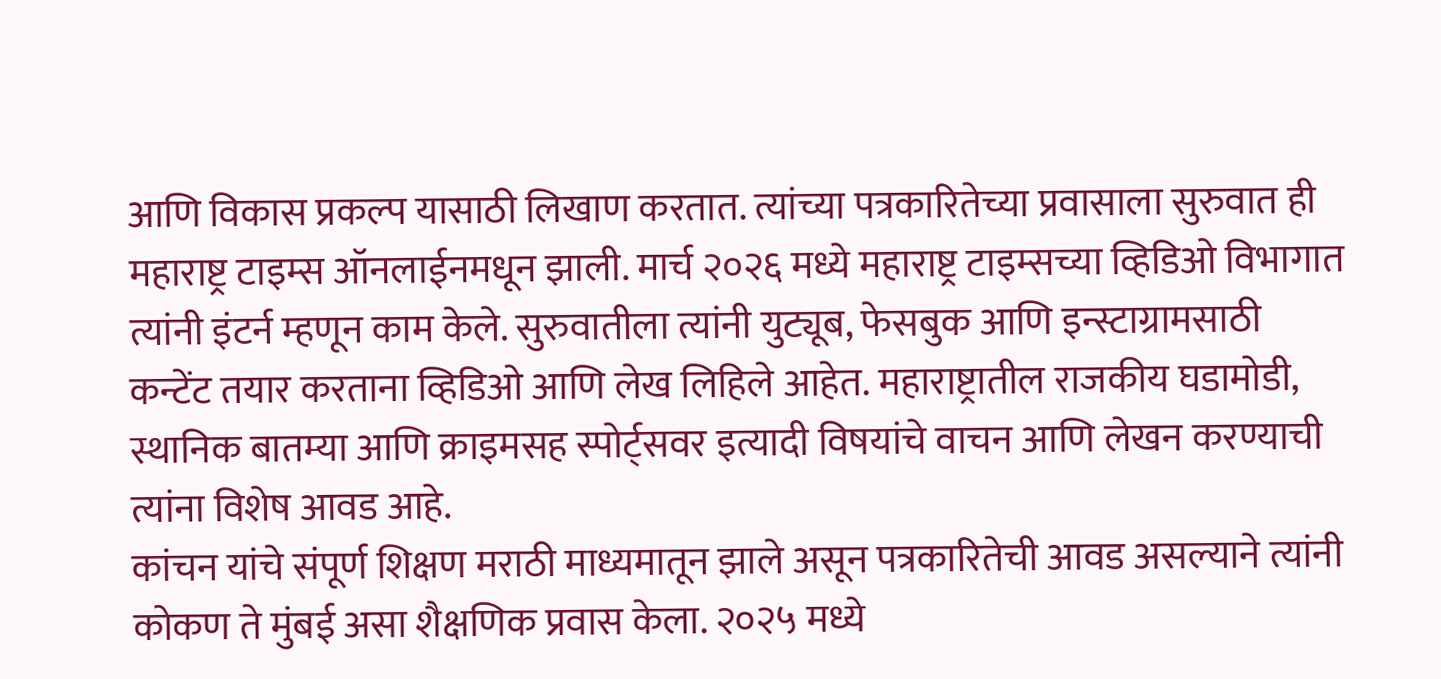आणि विकास प्रकल्प यासाठी लिखाण करतात. त्यांच्या पत्रकारितेच्या प्रवासाला सुरुवात ही महाराष्ट्र टाइम्स ऑनलाईनमधून झाली. मार्च २०२६ मध्ये महाराष्ट्र टाइम्सच्या व्हिडिओ विभागात त्यांनी इंटर्न म्हणून काम केले. सुरुवातीला त्यांनी युट्यूब, फेसबुक आणि इन्स्टाग्रामसाठी कन्टेंट तयार करताना व्हिडिओ आणि लेख लिहिले आहेत. महाराष्ट्रातील राजकीय घडामोडी, स्थानिक बातम्या आणि क्राइमसह स्पोर्ट्सवर इत्यादी विषयांचे वाचन आणि लेखन करण्याची त्यांना विशेष आवड आहे.
कांचन यांचे संपूर्ण शिक्षण मराठी माध्यमातून झाले असून पत्रकारितेची आवड असल्याने त्यांनी कोकण ते मुंबई असा शैक्षणिक प्रवास केला. २०२५ मध्ये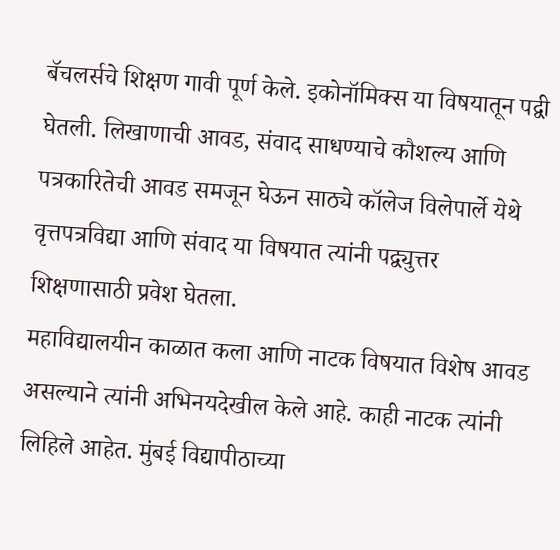बॅचलर्सचे शिक्षण गावी पूर्ण केले. इकोनॉमिक्स या विषयातून पद्वी घेतली. लिखाणाची आवड, संवाद साधण्याचे कौशल्य आणि पत्रकारितेची आवड समजून घेऊन साठ्ये कॉलेज विलेपार्ले येथे वृत्तपत्रविद्या आणि संवाद या विषयात त्यांनी पद्व्युत्तर शिक्षणासाठी प्रवेश घेतला.
महाविद्यालयीन काळात कला आणि नाटक विषयात विशेष आवड असल्याने त्यांनी अभिनयदेखील केले आहे. काही नाटक त्यांनी लिहिले आहेत. मुंबई विद्यापीठाच्या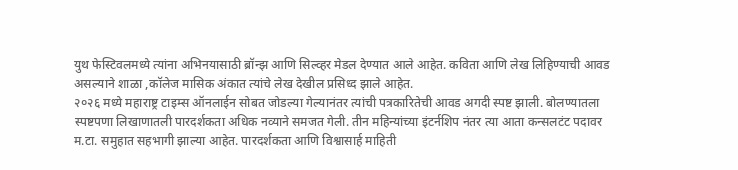युथ फेस्टिवलमध्ये त्यांना अभिनयासाठी ब्रॉन्झ आणि सिल्व्हर मेडल देण्यात आले आहेत. कविता आणि लेख लिहिण्याची आवड असल्याने शाळा ,कॉलेज मासिक अंकात त्यांचे लेख देखील प्रसिध्द झाले आहेत.
२०२६ मध्ये महाराष्ट्र टाइम्स ऑनलाईन सोबत जोडल्या गेल्यानंतर त्यांची पत्रकारितेची आवड अगदी स्पष्ट झाली. बोलण्यातला स्पष्टपणा लिखाणातली पारदर्शकता अधिक नव्याने समजत गेली. तीन महिन्यांच्या इंटर्नशिप नंतर त्या आता कन्सलटंट पदावर म.टा. समुहात सहभागी झाल्या आहेत. पारदर्शकता आणि विश्वासार्ह माहिती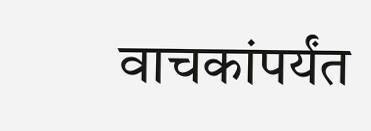वाचकांपर्यंत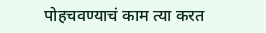पोहचवण्याचं काम त्या करत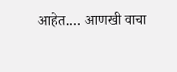आहेत.… आणखी वाचा